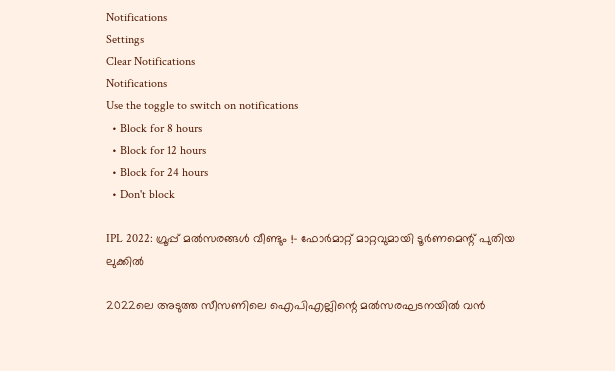Notifications
Settings
Clear Notifications
Notifications
Use the toggle to switch on notifications
  • Block for 8 hours
  • Block for 12 hours
  • Block for 24 hours
  • Don't block

IPL 2022: ഗ്രൂപ്പ് മല്‍സരങ്ങള്‍ വീണ്ടും !- ഫോര്‍മാറ്റ് മാറ്റവുമായി ടൂര്‍ണമെന്റ് പുതിയ ലുക്കില്‍

2022ലെ അടുത്ത സീസണിലെ ഐപിഎല്ലിന്റെ മല്‍സരഘടനയില്‍ വന്‍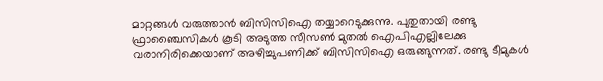മാറ്റങ്ങള്‍ വരുത്താന്‍ ബിസിസിഐ തയ്യാറെടുക്കുന്നു. പുതുതായി രണ്ടു ഫ്രാഞ്ചൈസികള്‍ കൂടി അടുത്ത സീസണ്‍ മുതല്‍ ഐപിഎല്ലിലേക്കു വരാനിരിക്കെയാണ് അഴിച്ചുപണിക്ക് ബിസിസിഐ ഒരുങ്ങുന്നത്. രണ്ടു ടീമുകള്‍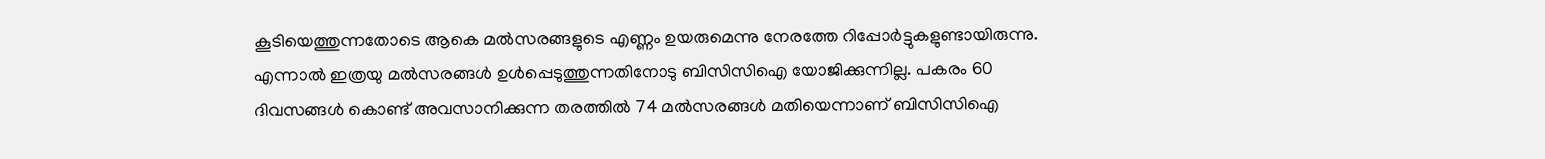കൂടിയെത്തുന്നതോടെ ആകെ മല്‍സരങ്ങളുടെ എണ്ണം ഉയരുമെന്നു നേരത്തേ റിപ്പോര്‍ട്ടുകളുണ്ടായിരുന്നു. എന്നാല്‍ ഇത്രയു മല്‍സരങ്ങള്‍ ഉള്‍പ്പെടുത്തുന്നതിനോടു ബിസിസിഐ യോജിക്കുന്നില്ല. പകരം 60 ദിവസങ്ങള്‍ കൊണ്ട് അവസാനിക്കുന്ന തരത്തില്‍ 74 മല്‍സരങ്ങള്‍ മതിയെന്നാണ് ബിസിസിഐ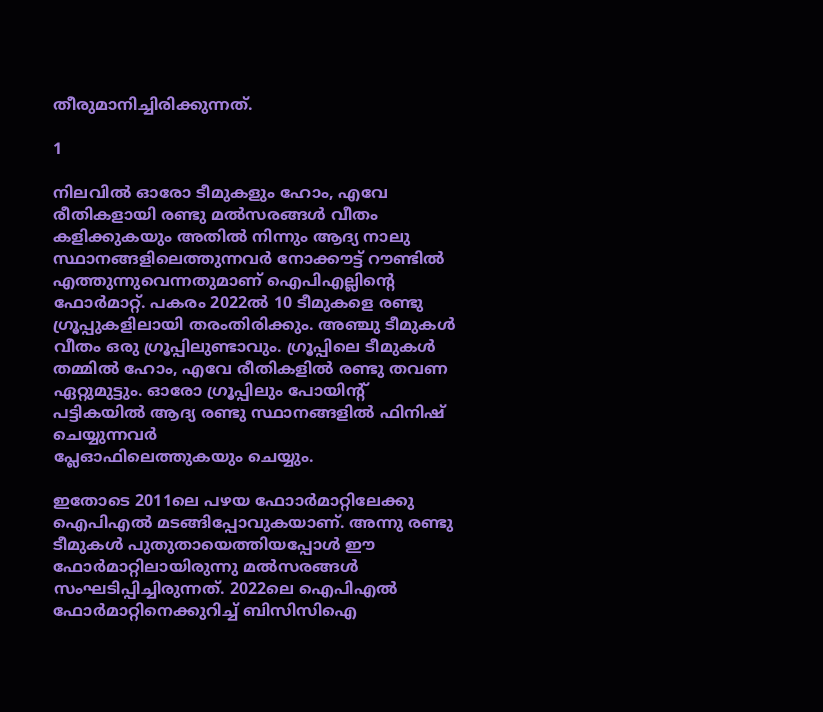തീരുമാനിച്ചിരിക്കുന്നത്.

1

നിലവില്‍ ഓരോ ടീമുകളും ഹോം, എവേ രീതികളായി രണ്ടു മല്‍സരങ്ങള്‍ വീതം കളിക്കുകയും അതില്‍ നിന്നും ആദ്യ നാലു സ്ഥാനങ്ങളിലെത്തുന്നവര്‍ നോക്കൗട്ട് റൗണ്ടില്‍ എത്തുന്നുവെന്നതുമാണ് ഐപിഎല്ലിന്റെ ഫോര്‍മാറ്റ്. പകരം 2022ല്‍ 10 ടീമുകളെ രണ്ടു ഗ്രൂപ്പുകളിലായി തരംതിരിക്കും. അഞ്ചു ടീമുകള്‍ വീതം ഒരു ഗ്രൂപ്പിലുണ്ടാവും. ഗ്രൂപ്പിലെ ടീമുകള്‍ തമ്മില്‍ ഹോം, എവേ രീതികളില്‍ രണ്ടു തവണ ഏറ്റുമുട്ടും. ഓരോ ഗ്രൂപ്പിലും പോയിന്റ് പട്ടികയില്‍ ആദ്യ രണ്ടു സ്ഥാനങ്ങളില്‍ ഫിനിഷ് ചെയ്യുന്നവര്‍
പ്ലേഓഫിലെത്തുകയും ചെയ്യും.

ഇതോടെ 2011ലെ പഴയ ഫോാര്‍മാറ്റിലേക്കു ഐപിഎല്‍ മടങ്ങിപ്പോവുകയാണ്. അന്നു രണ്ടു ടീമുകള്‍ പുതുതായെത്തിയപ്പോള്‍ ഈ ഫോര്‍മാറ്റിലായിരുന്നു മല്‍സരങ്ങള്‍ സംഘടിപ്പിച്ചിരുന്നത്. 2022ലെ ഐപിഎല്‍ ഫോര്‍മാറ്റിനെക്കുറിച്ച് ബിസിസിഐ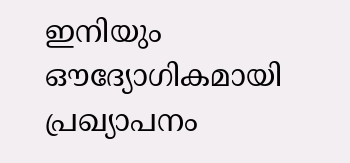ഇനിയും ഔദ്യോഗികമായി പ്രഖ്യാപനം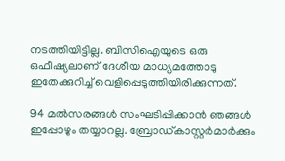നടത്തിയിട്ടില്ല. ബിസിഐയുടെ ഒരു ഒഫീഷ്യലാണ് ദേശീയ മാധ്യമത്തോടു ഇതേക്കുറിച്ച് വെളിപ്പെടുത്തിയിരിക്കുന്നത്.

94 മല്‍സരങ്ങള്‍ സംഘടിപ്പിക്കാന്‍ ഞങ്ങള്‍ ഇപ്പോഴും തയ്യാറല്ല. ബ്രോഡ്കാസ്റ്റര്‍മാര്‍ക്കും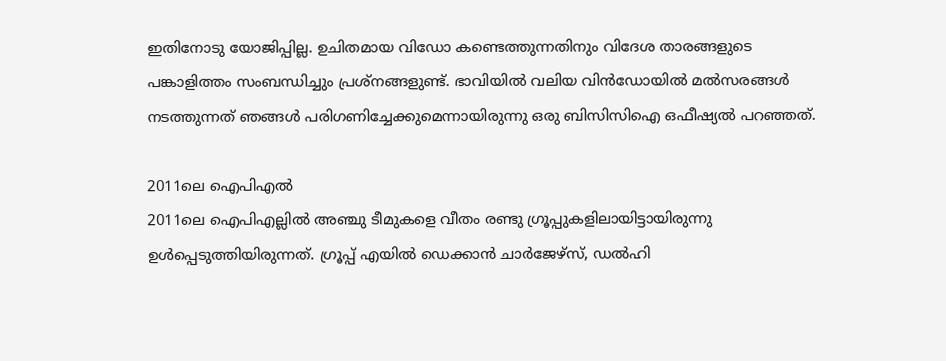ഇതിനോടു യോജിപ്പില്ല. ഉചിതമായ വിഡോ കണ്ടെത്തുന്നതിനും വിദേശ താരങ്ങളുടെ പങ്കാളിത്തം സംബന്ധിച്ചും പ്രശ്‌നങ്ങളുണ്ട്. ഭാവിയില്‍ വലിയ വിന്‍ഡോയില്‍ മല്‍സരങ്ങള്‍ നടത്തുന്നത് ഞങ്ങള്‍ പരിഗണിച്ചേക്കുമെന്നായിരുന്നു ഒരു ബിസിസിഐ ഒഫീഷ്യല്‍ പറഞ്ഞത്.

2011ലെ ഐപിഎല്‍
2011ലെ ഐപിഎല്ലില്‍ അഞ്ചു ടീമുകളെ വീതം രണ്ടു ഗ്രൂപ്പുകളിലായിട്ടായിരുന്നു ഉള്‍പ്പെടുത്തിയിരുന്നത്. ഗ്രൂപ്പ് എയില്‍ ഡെക്കാന്‍ ചാര്‍ജേഴ്‌സ്, ഡല്‍ഹി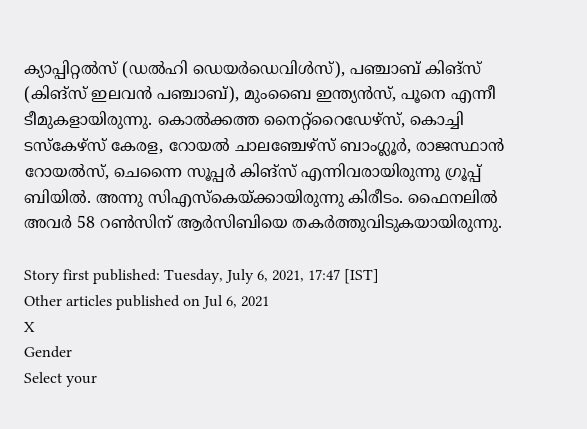ക്യാപ്പിറ്റല്‍സ് (ഡല്‍ഹി ഡെയര്‍ഡെവിള്‍സ്), പഞ്ചാബ് കിങ്‌സ് (കിങ്‌സ് ഇലവന്‍ പഞ്ചാബ്), മുംബൈ ഇന്ത്യന്‍സ്, പൂനെ എന്നീ ടീമുകളായിരുന്നു. കൊല്‍ക്കത്ത നൈറ്റ്‌റൈഡേഴ്‌സ്, കൊച്ചി ടസ്‌കേഴ്‌സ് കേരള, റോയല്‍ ചാലഞ്ചേഴ്‌സ് ബാംഗ്ലൂര്‍, രാജസ്ഥാന്‍ റോയല്‍സ്, ചെന്നൈ സൂപ്പര്‍ കിങ്‌സ് എന്നിവരായിരുന്നു ഗ്രൂപ്പ് ബിയില്‍. അന്നു സിഎസ്‌കെയ്ക്കായിരുന്നു കിരീടം. ഫൈനലില്‍ അവര്‍ 58 റണ്‍സിന് ആര്‍സിബിയെ തകര്‍ത്തുവിടുകയായിരുന്നു.

Story first published: Tuesday, July 6, 2021, 17:47 [IST]
Other articles published on Jul 6, 2021
X
Gender
Select your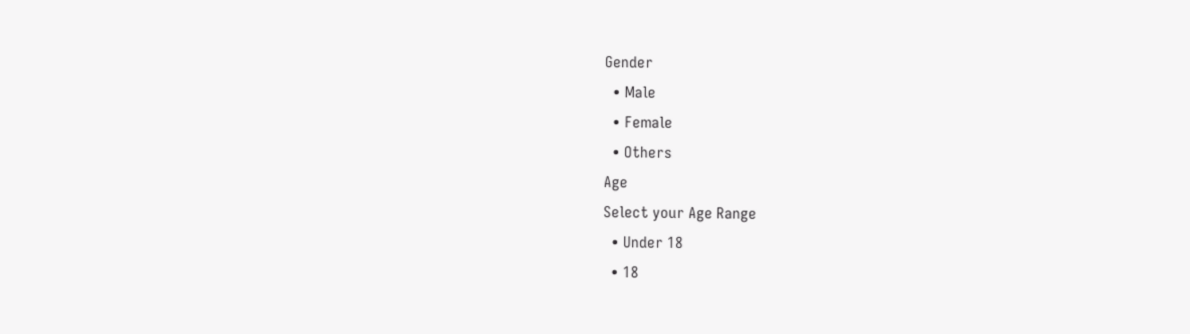Gender
  • Male
  • Female
  • Others
Age
Select your Age Range
  • Under 18
  • 18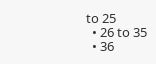to 25
  • 26 to 35
  • 36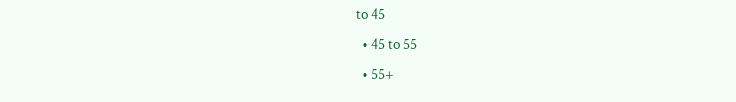to 45
  • 45 to 55
  • 55+